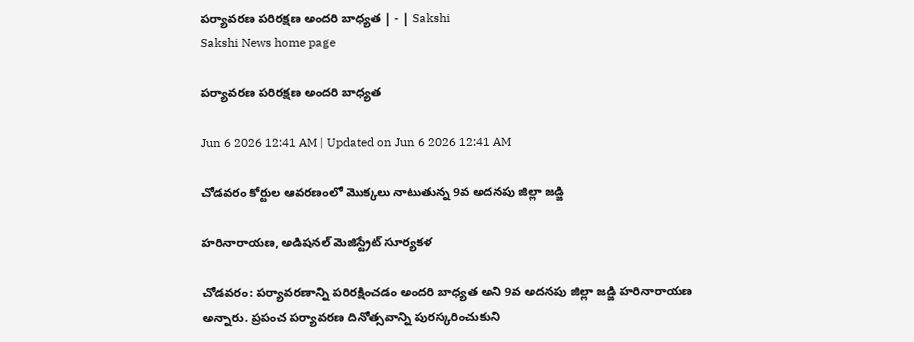పర్యావరణ పరిరక్షణ అందరి బాధ్యత | - | Sakshi
Sakshi News home page

పర్యావరణ పరిరక్షణ అందరి బాధ్యత

Jun 6 2026 12:41 AM | Updated on Jun 6 2026 12:41 AM

చోడవరం కోర్టుల ఆవరణంలో మొక్కలు నాటుతున్న 9వ అదనపు జిల్లా జడ్జి

హరినారాయణ, అడిషనల్‌ మెజిస్ట్రేట్‌ సూర్యకళ

చోడవరం: పర్యావరణాన్ని పరిరక్షించడం అందరి బాధ్యత అని 9వ అదనపు జిల్లా జడ్జి హరినారాయణ అన్నారు. ప్రపంచ పర్యావరణ దినోత్సవాన్ని పురస్కరించుకుని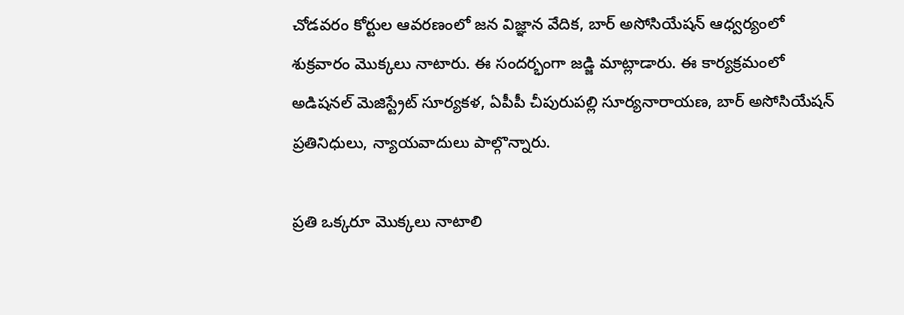చోడవరం కోర్టుల ఆవరణంలో జన విజ్ఞాన వేదిక, బార్‌ అసోసియేషన్‌ ఆధ్వర్యంలో శుక్రవారం మొక్కలు నాటారు. ఈ సందర్భంగా జడ్జి మాట్లాడారు. ఈ కార్యక్రమంలో అడిషనల్‌ మెజిస్ట్రేట్‌ సూర్యకళ, ఏపీపీ చీపురుపల్లి సూర్యనారాయణ, బార్‌ అసోసియేషన్‌ ప్రతినిధులు, న్యాయవాదులు పాల్గొన్నారు.

ప్రతి ఒక్కరూ మొక్కలు నాటాలి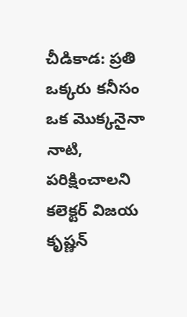చీడికాడ: ప్రతి ఒక్కరు కనీసం ఒక మొక్కనైనా నాటి, పరిక్షించాలని కలెక్టర్‌ విజయ కృష్ణన్‌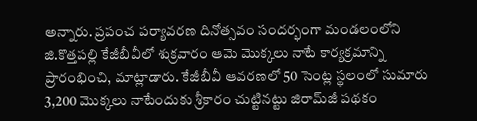అన్నారు. ప్రపంచ పర్యావరణ దినోత్సవం సందర్భంగా మండలంలోని జి.కొత్తపల్లి కేజీబీవీలో శుక్రవారం ఆమె మొక్కలు నాటే కార్యక్రమాన్ని ప్రారంభించి, మాట్లాడారు. కేజీబీవీ ఆవరణలో 50 సెంట్ల స్థలంలో సుమారు 3,200 మొక్కలు నాటేందుకు శ్రీకారం చుట్టినట్టు జిరామ్‌జీ పథకం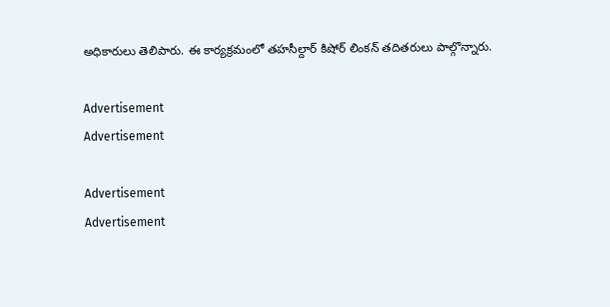అధికారులు తెలిపారు. ఈ కార్యక్రమంలో తహసీల్దార్‌ కిషోర్‌ లింకన్‌ తదితరులు పాల్గొన్నారు.

Advertisement
Advertisement

Advertisement
Advertisement